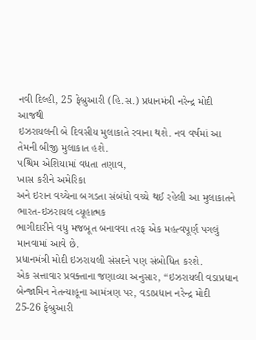નવી દિલ્હી, 25 ફેબ્રુઆરી (હિ.સ.) પ્રધાનમંત્રી નરેન્દ્ર મોદી આજથી
ઇઝરાયલની બે દિવસીય મુલાકાતે રવાના થશે. નવ વર્ષમાં આ તેમની બીજી મુલાકાત હશે.
પશ્ચિમ એશિયામાં વધતા તણાવ,
ખાસ કરીને અમેરિકા
અને ઇરાન વચ્ચેના બગડતા સંબંધો વચ્ચે થઈ રહેલી આ મુલાકાતને ભારત-ઇઝરાયલ વ્યૂહાત્મક
ભાગીદારીને વધુ મજબૂત બનાવવા તરફ એક મહત્વપૂર્ણ પગલું માનવામાં આવે છે.
પ્રધાનમંત્રી મોદી ઇઝરાયલી સંસદને પણ સંબોધિત કરશે.
એક સત્તાવાર પ્રવક્તાના જણાવ્યા અનુસાર, “ઇઝરાયલી વડાપ્રધાન
બેન્જામિન નેતન્યાહૂના આમંત્રણ પર, વડાપ્રધાન નરેન્દ્ર મોદી 25-26 ફેબ્રુઆરી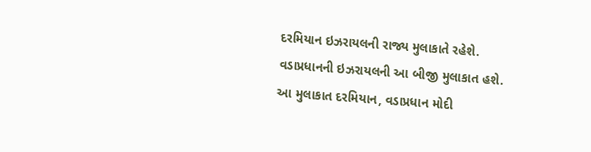દરમિયાન ઇઝરાયલની રાજ્ય મુલાકાતે રહેશે. વડાપ્રધાનની ઇઝરાયલની આ બીજી મુલાકાત હશે.
આ મુલાકાત દરમિયાન, વડાપ્રધાન મોદી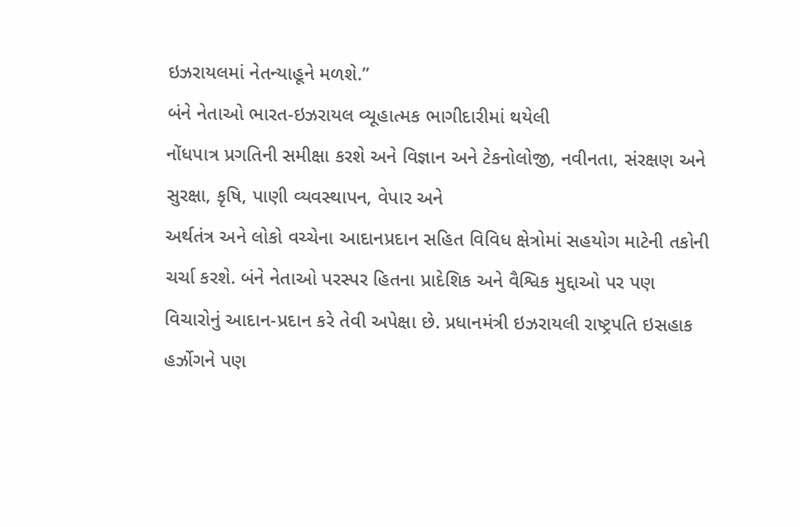ઇઝરાયલમાં નેતન્યાહૂને મળશે.”
બંને નેતાઓ ભારત-ઇઝરાયલ વ્યૂહાત્મક ભાગીદારીમાં થયેલી
નોંધપાત્ર પ્રગતિની સમીક્ષા કરશે અને વિજ્ઞાન અને ટેકનોલોજી, નવીનતા, સંરક્ષણ અને
સુરક્ષા, કૃષિ, પાણી વ્યવસ્થાપન, વેપાર અને
અર્થતંત્ર અને લોકો વચ્ચેના આદાનપ્રદાન સહિત વિવિધ ક્ષેત્રોમાં સહયોગ માટેની તકોની
ચર્ચા કરશે. બંને નેતાઓ પરસ્પર હિતના પ્રાદેશિક અને વૈશ્વિક મુદ્દાઓ પર પણ
વિચારોનું આદાન-પ્રદાન કરે તેવી અપેક્ષા છે. પ્રધાનમંત્રી ઇઝરાયલી રાષ્ટ્રપતિ ઇસહાક
હર્ઝોગને પણ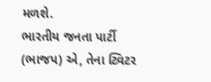મળશે.
ભારતીય જનતા પાર્ટી (ભાજપ) એ, તેના ટ્વિટર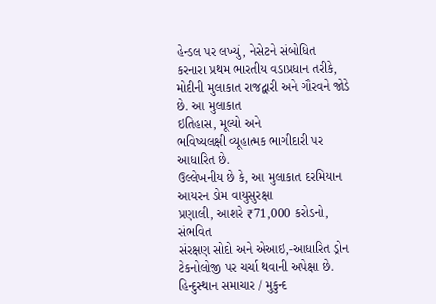હેન્ડલ પર લખ્યું, નેસેટને સંબોધિત
કરનારા પ્રથમ ભારતીય વડાપ્રધાન તરીકે, મોદીની મુલાકાત રાજદ્વારી અને ગૌરવને જોડે છે. આ મુલાકાત
ઇતિહાસ, મૂલ્યો અને
ભવિષ્યલક્ષી વ્યૂહાત્મક ભાગીદારી પર આધારિત છે.
ઉલ્લેખનીય છે કે, આ મુલાકાત દરમિયાન આયરન ડોમ વાયુસુરક્ષા
પ્રણાલી, આશરે ₹71,000 કરોડનો, સંભવિત
સંરક્ષણ સોદો અને એઆઇ,-આધારિત ડ્રોન
ટેકનોલોજી પર ચર્ચા થવાની અપેક્ષા છે.
હિન્દુસ્થાન સમાચાર / મુકુન્દ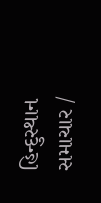હિન્દુસ્થાન સમાચાર /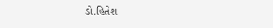ડો.હિતેશ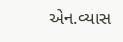એન.વ્યાસ